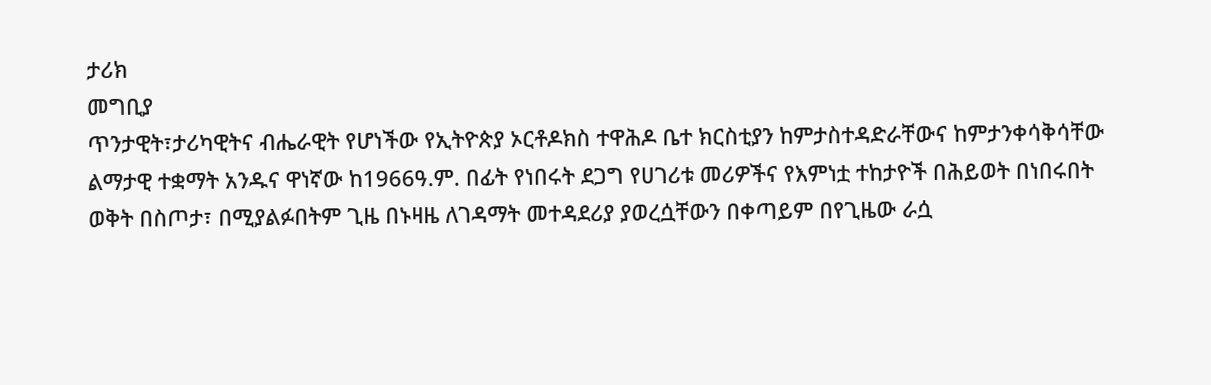ታሪክ
መግቢያ
ጥንታዊት፣ታሪካዊትና ብሔራዊት የሆነችው የኢትዮጵያ ኦርቶዶክስ ተዋሕዶ ቤተ ክርስቲያን ከምታስተዳድራቸውና ከምታንቀሳቅሳቸው ልማታዊ ተቋማት አንዱና ዋነኛው ከ1966ዓ.ም. በፊት የነበሩት ደጋግ የሀገሪቱ መሪዎችና የእምነቷ ተከታዮች በሕይወት በነበሩበት ወቅት በስጦታ፣ በሚያልፉበትም ጊዜ በኑዛዜ ለገዳማት መተዳደሪያ ያወረሷቸውን በቀጣይም በየጊዜው ራሷ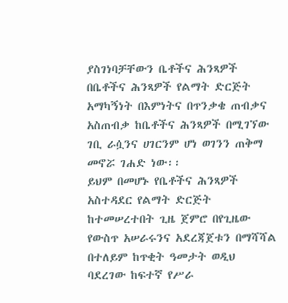ያስገነባቻቸውን ቤቶችና ሕንጻዎች በቤቶችና ሕንጻዎች የልማት ድርጅት አማካኝነት በእምነትና በጥንቃቄ ጠብቃና አስጠብቃ ከቤቶችና ሕንጻዎች በሚገኘው ገቢ ራሷንና ሀገርንም ሆነ ወገንን ጠቅማ መኖሯ ገሐድ ነው፡፡
ይህም በመሆኑ የቤቶችና ሕንጻዎች አስተዳደር የልማት ድርጅት ከተመሠረተበት ጊዜ ጀምሮ በየጊዜው የውስጥ አሠራሩንና አደረጃጀቱን በማሻሻል በተለይም ከጥቂት ዓመታት ወዲህ ባደረገው ከፍተኛ የሥራ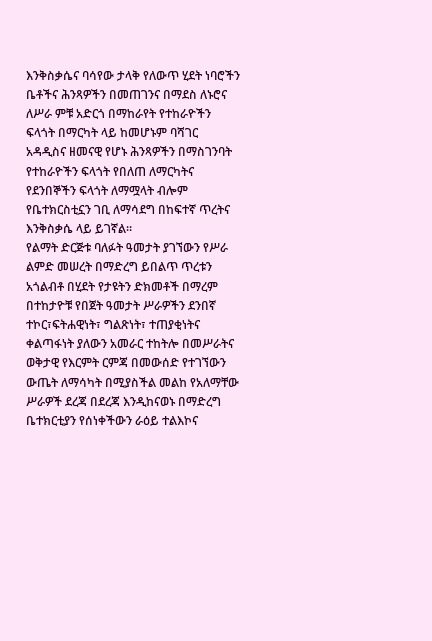እንቅስቃሴና ባሳየው ታላቅ የለውጥ ሂደት ነባሮችን ቤቶችና ሕንጻዎችን በመጠገንና በማደስ ለኑሮና ለሥራ ምቹ አድርጎ በማከራየት የተከራዮችን ፍላጎት በማርካት ላይ ከመሆኑም ባሻገር አዳዲስና ዘመናዊ የሆኑ ሕንጻዎችን በማስገንባት የተከራዮችን ፍላጎት የበለጠ ለማርካትና የደንበኞችን ፍላጎት ለማሟላት ብሎም የቤተክርስቲኗን ገቢ ለማሳደግ በከፍተኛ ጥረትና እንቅስቃሴ ላይ ይገኛል፡፡
የልማት ድርጅቱ ባለፉት ዓመታት ያገኘውን የሥራ ልምድ መሠረት በማድረግ ይበልጥ ጥረቱን አጎልብቶ በሂደት የታዩትን ድክመቶች በማረም በተከታዮቹ የበጀት ዓመታት ሥራዎችን ደንበኛ ተኮር፣ፍትሐዊነት፣ ግልጽነት፣ ተጠያቂነትና ቀልጣፋነት ያለውን አመራር ተከትሎ በመሥራትና ወቅታዊ የእርምት ርምጃ በመውሰድ የተገኘውን ውጤት ለማሳካት በሚያስችል መልከ የአለማቸው ሥራዎች ደረጃ በደረጃ እንዲከናወኑ በማድረግ ቤተክርቲያን የሰነቀችውን ራዕይ ተልእኮና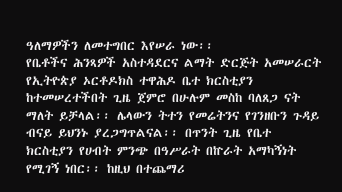ዓለማዎችን ለመተግበር እየሠራ ነው፡፡
የቤቶችና ሕንጻዎች አስተዳደርና ልማት ድርጅት አመሠራርት
የኢትዮጵያ ኦርቶዶክስ ተዋሕዶ ቤተ ክርስቲያን ከተመሠረተችበት ጊዜ ጀምሮ በሁሉም መስከ ባለጸጋ ናት ማለት ይቻላል፡፡ ሌላውን ትተን የመሬትንና የገንዘቡን ጉዳይ ብናይ ይህንኑ ያረጋግጥልናል፡፡ በጥንት ጊዜ የቤተ ክርስቲያን የሀብት ምንጭ በዓሥራት በኵራት አማካኝነት የሚገኝ ነበር፡፡ ከዚህ በተጨማሪ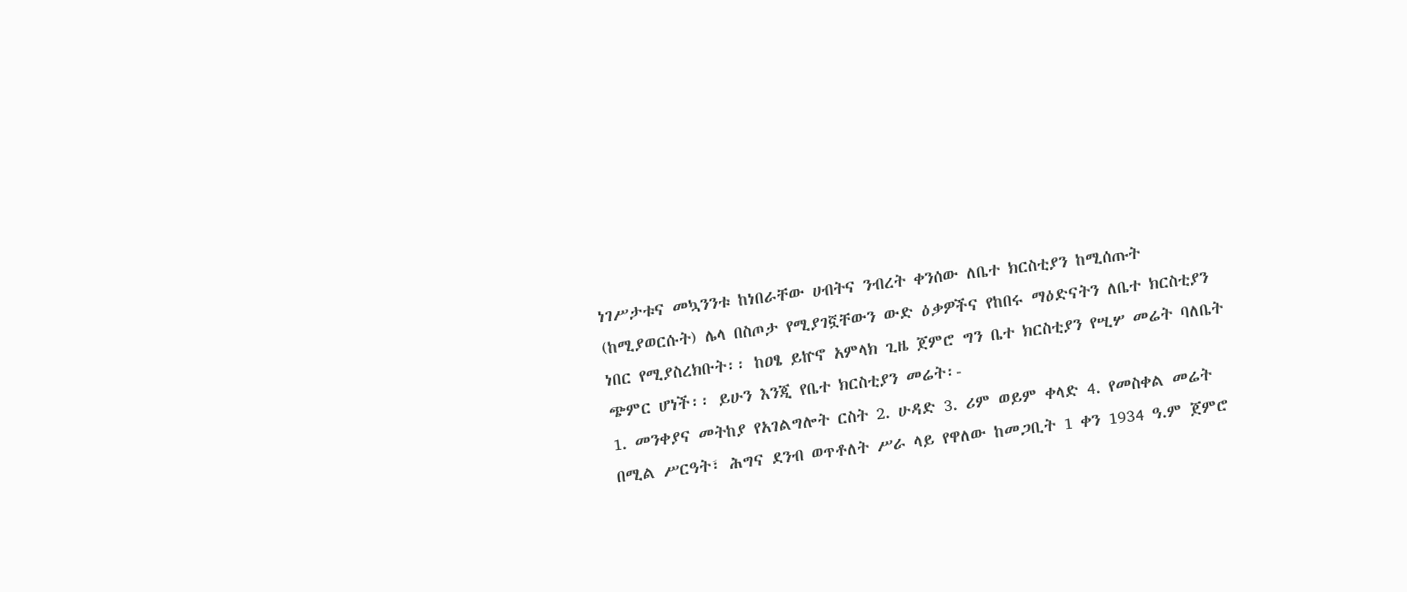ነገሥታቱና መኳንንቱ ከነበራቸው ሀብትና ንብረት ቀንሰው ለቤተ ክርስቲያን ከሚሰጡት (ከሚያወርሱት) ሌላ በስጦታ የሚያገኟቸውን ውድ ዕቃዎችና የከበሩ ማዕድናትን ለቤተ ክርስቲያን ነበር የሚያስረክቡት፡፡ ከዐፄ ይኵኖ አምላክ ጊዜ ጀምሮ ግን ቤተ ክርስቲያን የሢሦ መሬት ባለቤት ጭምር ሆነች፡፡ ይሁን እንጂ የቤተ ክርስቲያን መሬት፡-
1. መንቀያና መትከያ የአገልግሎት ርስት 2. ሁዳድ 3. ሪም ወይም ቀላድ 4. የመስቀል መሬት
በሚል ሥርዓት፣ ሕግና ደንብ ወጥቶለት ሥራ ላይ የዋለው ከመጋቢት 1 ቀን 1934 ዓ.ም ጀምሮ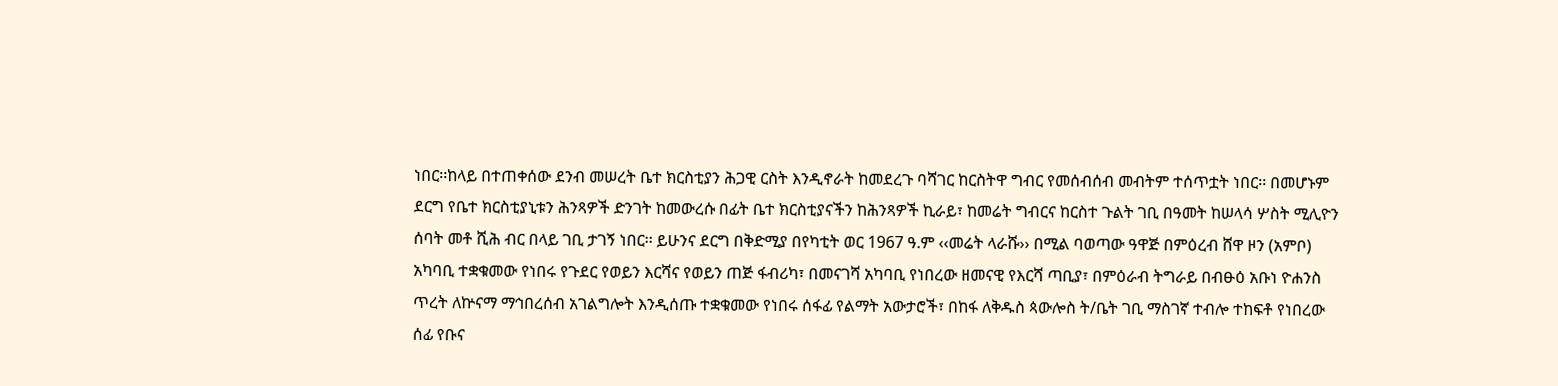ነበር፡፡ከላይ በተጠቀሰው ደንብ መሠረት ቤተ ክርስቲያን ሕጋዊ ርስት እንዲኖራት ከመደረጉ ባሻገር ከርስትዋ ግብር የመሰብሰብ መብትም ተሰጥቷት ነበር፡፡ በመሆኑም ደርግ የቤተ ክርስቲያኒቱን ሕንጻዎች ድንገት ከመውረሱ በፊት ቤተ ክርስቲያናችን ከሕንጻዎች ኪራይ፣ ከመሬት ግብርና ከርስተ ጉልት ገቢ በዓመት ከሠላሳ ሦስት ሚሊዮን ሰባት መቶ ሺሕ ብር በላይ ገቢ ታገኝ ነበር፡፡ ይሁንና ደርግ በቅድሚያ በየካቲት ወር 1967 ዓ.ም ‹‹መሬት ላራሹ›› በሚል ባወጣው ዓዋጅ በምዕረብ ሸዋ ዞን (አምቦ) አካባቢ ተቋቁመው የነበሩ የጉደር የወይን እርሻና የወይን ጠጅ ፋብሪካ፣ በመናገሻ አካባቢ የነበረው ዘመናዊ የእርሻ ጣቢያ፣ በምዕራብ ትግራይ በብፁዕ አቡነ ዮሐንስ ጥረት ለኵናማ ማኅበረሰብ አገልግሎት እንዲሰጡ ተቋቁመው የነበሩ ሰፋፊ የልማት አውታሮች፣ በከፋ ለቅዱስ ጳውሎስ ት/ቤት ገቢ ማስገኛ ተብሎ ተከፍቶ የነበረው ሰፊ የቡና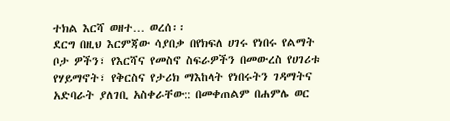ተክል እርሻ ወዘተ… ወረሰ፡፡
ደርግ በዚህ እርምጃው ሳያበቃ በየክፍለ ሀገሩ የነበሩ የልማት ቦታ ዎችን፣ የእርሻና የመስኖ ስፍራዎችን በመውረስ የሀገሪቱ የሃይማኖት፣ የቅርስና የታሪክ ማእከላት የነበሩትን ገዳማትና አድባራት ያለገቢ አስቀራቸው:: በመቀጠልም በሐምሌ ወር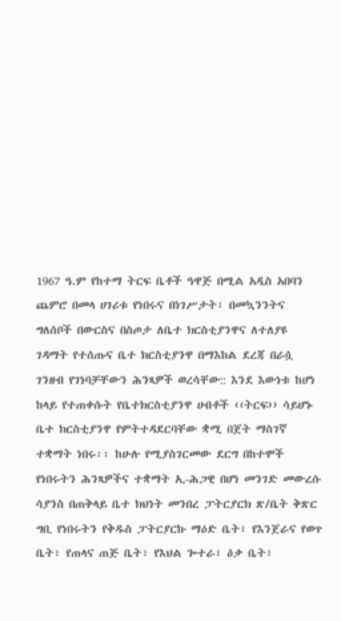1967 ዓ.ም የከተማ ትርፍ ቤቶች ዓዋጅ በሚል አዲስ አበባን ጨምሮ በመላ ሀገሪቱ የነበሩና በነገሥታት፣ በመኳንንትና ግለሰቦች በውርስና በስጦታ ለቤተ ክርስቲያንዋና ለተለያዩ ገዳማት የተሰጡና ቤተ ክርስቲያንዋ በማእከል ደረጃ በራሷ ገንዘብ የገነባቻቸውን ሕንጻዎች ወረሳቸው:: እንደ እውነቱ ከሆነ ከላይ የተጠቀሱት የቤተክርስቲያንዋ ሀብቶች ‹‹ትርፍ›› ሳይሆኑ ቤተ ክርስቲያንዋ የምትተዳደርባቸው ቋሚ በጀት ማስገኛ ተቋማት ነበሩ፡፡ ከሁሉ የሚያስገርመው ደርግ በከተሞች የነበሩትን ሕንጻዎችና ተቋማት ኢ-ሕጋዊ በሆነ መንገድ መውረሱ ሳያንስ በጠቅላይ ቤተ ክህነት መንበረ ፓትርያርክ ጽ/ቤት ቅጽር ግቢ የነበሩትን የቅዱስ ፓትርያርኩ ማዕድ ቤት፣ የእንጀራና የወጥ ቤት፣ የጠላና ጠጅ ቤት፣ የእህል ጐተራ፣ ዕቃ ቤት፣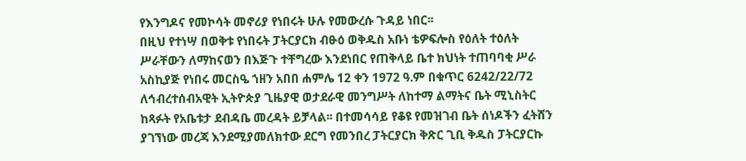የእንግዶና የመኮሳት መኖሪያ የነበሩት ሁሉ የመውረሱ ጉዳይ ነበር፡፡
በዚህ የተነሣ በወቅቱ የነበሩት ፓትርያርክ ብፁዕ ወቅዱስ አቡነ ቴዎፍሎስ የዕለት ተዕለት ሥራቸውን ለማከናወን በእጅጉ ተቸግረው እንደነበር የጠቅላይ ቤተ ክህነት ተጠባባቂ ሥራ አስኪያጅ የነበሩ መርስዔ ኀዘን አበበ ሐምሌ 12 ቀን 1972 ዓ.ም በቁጥር 6242/22/72 ለኅብረተሰብአዊት ኢትዮጵያ ጊዜያዊ ወታደራዊ መንግሥት ለከተማ ልማትና ቤት ሚኒስትር ከጻፉት የአቤቱታ ደብዳቤ መረዳት ይቻላል፡፡ በተመሳሳይ የቆዩ የመዝገብ ቤት ሰነዶችን ፈትሸን ያገኘነው መረጃ እንደሚያመለክተው ደርግ የመንበረ ፓትርያርክ ቅጽር ጊቢ ቅዱስ ፓትርያርኩ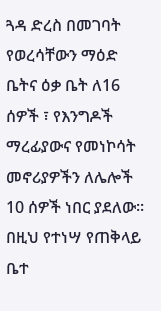ጓዳ ድረስ በመገባት የወረሳቸውን ማዕድ ቤትና ዕቃ ቤት ለ16 ሰዎች ፣ የእንግዶች ማረፊያውና የመነኮሳት መኖሪያዎችን ለሌሎች 10 ሰዎች ነበር ያደለው፡፡
በዚህ የተነሣ የጠቅላይ ቤተ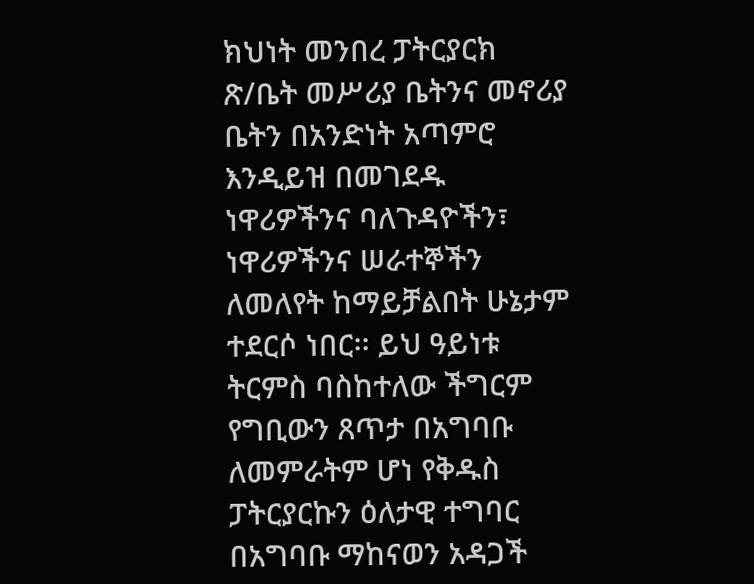ክህነት መንበረ ፓትርያርክ ጽ/ቤት መሥሪያ ቤትንና መኖሪያ ቤትን በአንድነት አጣምሮ እንዲይዝ በመገደዱ ነዋሪዎችንና ባለጉዳዮችን፣ ነዋሪዎችንና ሠራተኞችን ለመለየት ከማይቻልበት ሁኔታም ተደርሶ ነበር፡፡ ይህ ዓይነቱ ትርምስ ባስከተለው ችግርም የግቢውን ጸጥታ በአግባቡ ለመምራትም ሆነ የቅዱስ ፓትርያርኩን ዕለታዊ ተግባር በአግባቡ ማከናወን አዳጋች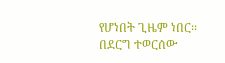የሆነበት ጊዜም ነበር፡፡
በደርግ ተወርሰው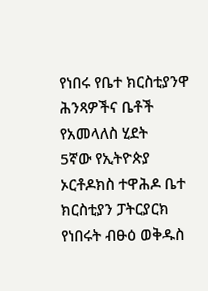የነበሩ የቤተ ክርስቲያንዋ ሕንጻዎችና ቤቶች የአመላለስ ሂደት
5ኛው የኢትዮጵያ ኦርቶዶክስ ተዋሕዶ ቤተ ክርስቲያን ፓትርያርክ የነበሩት ብፁዕ ወቅዱስ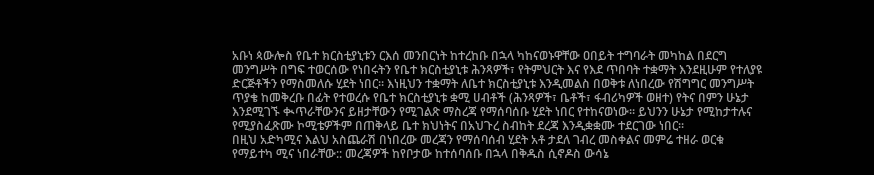አቡነ ጳውሎስ የቤተ ክርስቲያኒቱን ርእሰ መንበርነት ከተረከቡ በኋላ ካከናወኑዋቸው ዐበይት ተግባራት መካከል በደርግ መንግሥት በግፍ ተወርሰው የነበሩትን የቤተ ክርስቲያኒቱ ሕንጻዎች፣ የትምህርት እና የእደ ጥበባት ተቋማት እንደዚሁም የተለያዩ ድርጅቶችን የማስመለሱ ሂደት ነበር፡፡ እነዚህን ተቋማት ለቤተ ክርስቲያኒቱ እንዲመልስ በወቅቱ ለነበረው የሽግግር መንግሥት ጥያቄ ከመቅረቡ በፊት የተወረሱ የቤተ ክርስቲያኒቱ ቋሚ ሀብቶች (ሕንጻዎች፣ ቤቶች፣ ፋብሪካዎች ወዘተ) የትና በምን ሁኔታ እንደሚገኙ ቊጥራቸውንና ይዘታቸውን የሚገልጽ ማስረጃ የማሰባሰቡ ሂደት ነበር የተከናወነው፡፡ ይህንን ሁኔታ የሚከታተሉና የሚያስፈጽሙ ኮሚቴዎችም በጠቅላይ ቤተ ክህነትና በአህጉረ ስብከት ደረጃ እንዲቋቋሙ ተደርገው ነበር፡፡
በዚህ አድካሚና እልህ አስጨራሽ በነበረው መረጃን የማሰባሰብ ሂደት አቶ ታደለ ገብረ መስቀልና መምሬ ተዘራ ወርቁ የማይተካ ሚና ነበራቸው:: መረጃዎች ከየቦታው ከተሰባሰቡ በኋላ በቅዱስ ሲኖዶስ ውሳኔ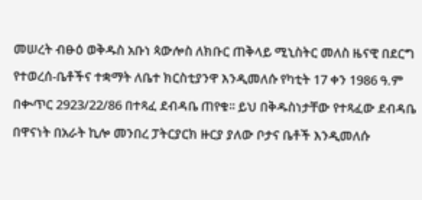መሠረት ብፁዕ ወቅዱስ አቡነ ጳውሎስ ለክቡር ጠቅላይ ሚኒስትር መለስ ዜናዊ በደርግ የተወረሰ-ቤቶችና ተቋማት ለቤተ ክርስቲያንዋ እንዲመለሱ የካቲት 17 ቀን 1986 ዓ.ም በቊጥር 2923/22/86 በተጻፈ ደብዳቤ ጠየቁ፡፡ ይህ በቅዱስነታቸው የተጻፈው ደብዳቤ በዋናነት በአራት ኪሎ መንበረ ፓትርያርክ ዙርያ ያለው ቦታና ቤቶች እንዲመለሱ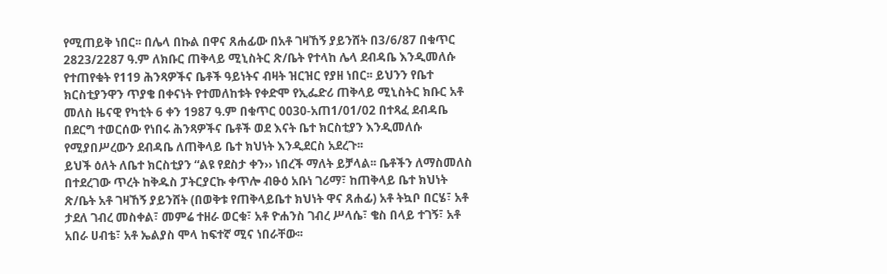የሚጠይቅ ነበር፡፡ በሌላ በኩል በዋና ጸሐፊው በአቶ ገዛኸኝ ያይንሸት በ3/6/87 በቁጥር 2823/2287 ዓ.ም ለክቡር ጠቅላይ ሚኒስትር ጽ/ቤት የተላከ ሌላ ደብዳቤ እንዲመለሱ የተጠየቁት የ119 ሕንጻዎችና ቤቶች ዓይነትና ብዛት ዝርዝር የያዘ ነበር፡፡ ይህንን የቤተ ክርስቲያንዋን ጥያቄ በቀናነት የተመለከቱት የቀድሞ የኢፌድሪ ጠቅላይ ሚኒስትር ክቡር አቶ መለስ ዜናዊ የካቲት 6 ቀን 1987 ዓ.ም በቁጥር 0030-አጠ1/01/02 በተጻፈ ደብዳቤ በደርግ ተወርሰው የነበሩ ሕንጻዎችና ቤቶች ወደ እናት ቤተ ክርስቲያን እንዲመለሱ የሚያበሥረውን ደብዳቤ ለጠቅላይ ቤተ ክህነት እንዲደርስ አደረጉ፡፡
ይህች ዕለት ለቤተ ክርስቲያን “ልዩ የደስታ ቀን›› ነበረች ማለት ይቻላል፡፡ ቤቶችን ለማስመለስ በተደረገው ጥረት ከቅዱስ ፓትርያርኩ ቀጥሎ ብፁዕ አቡነ ገሪማ፣ ከጠቅላይ ቤተ ክህነት ጽ/ቤት አቶ ገዛኸኝ ያይንሸት (በወቅቱ የጠቅላይቤተ ክህነት ዋና ጸሐፊ) አቶ ትኳቦ በርሄ፣ አቶ ታደለ ገብረ መስቀል፣ መምሬ ተዘራ ወርቁ፣ አቶ ዮሐንስ ገብረ ሥላሴ፣ ቄስ በላይ ተገኝ፣ አቶ አበራ ሀብቴ፣ አቶ ኤልያስ ሞላ ከፍተኛ ሚና ነበራቸው፡፡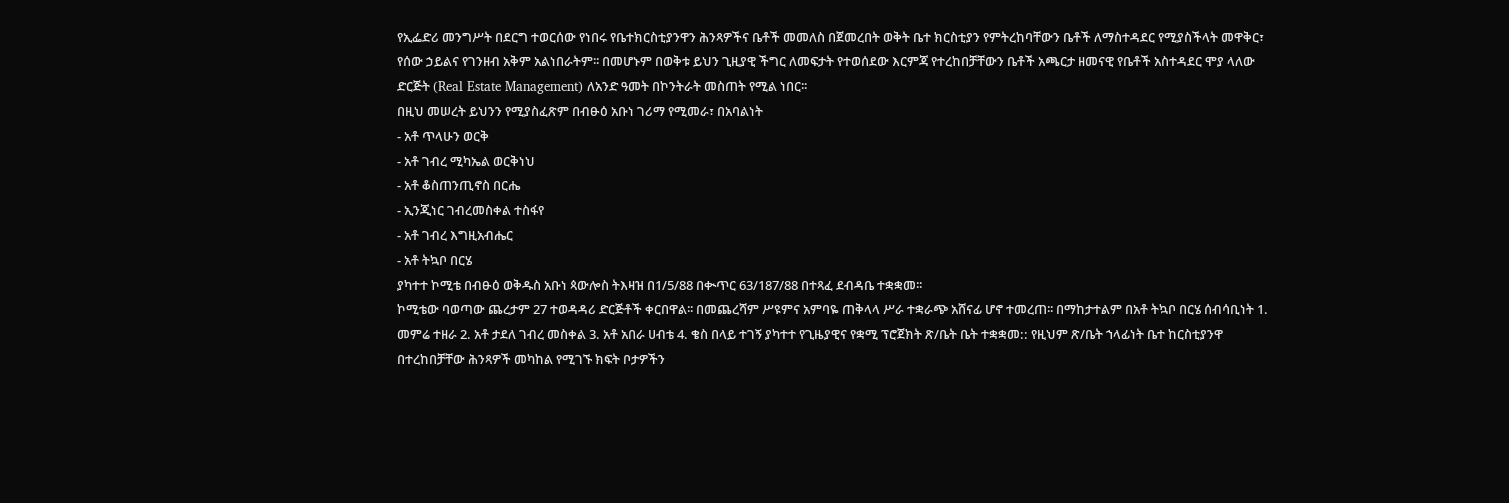የኢፌድሪ መንግሥት በደርግ ተወርሰው የነበሩ የቤተክርስቲያንዋን ሕንጻዎችና ቤቶች መመለስ በጀመረበት ወቅት ቤተ ክርስቲያን የምትረከባቸውን ቤቶች ለማስተዳደር የሚያስችላት መዋቅር፣ የሰው ኃይልና የገንዘብ አቅም አልነበራትም፡፡ በመሆኑም በወቅቱ ይህን ጊዚያዊ ችግር ለመፍታት የተወሰደው እርምጃ የተረከበቻቸውን ቤቶች አጫርታ ዘመናዊ የቤቶች አስተዳደር ሞያ ላለው ድርጅት (Real Estate Management) ለአንድ ዓመት በኮንትራት መስጠት የሚል ነበር፡፡
በዚህ መሠረት ይህንን የሚያስፈጽም በብፁዕ አቡነ ገሪማ የሚመራ፣ በአባልነት
- አቶ ጥላሁን ወርቅ
- አቶ ገብረ ሚካኤል ወርቅነህ
- አቶ ቆስጠንጢኖስ በርሔ
- ኢንጂነር ገብረመስቀል ተስፋየ
- አቶ ገብረ እግዚአብሔር
- አቶ ትኳቦ በርሄ
ያካተተ ኮሚቴ በብፁዕ ወቅዱስ አቡነ ጳውሎስ ትእዛዝ በ1/5/88 በቊጥር 63/187/88 በተጻፈ ደብዳቤ ተቋቋመ፡፡
ኮሚቴው ባወጣው ጨረታም 27 ተወዳዳሪ ድርጅቶች ቀርበዋል፡፡ በመጨረሻም ሥዩምና አምባዬ ጠቅላላ ሥራ ተቋራጭ አሸናፊ ሆኖ ተመረጠ፡፡ በማከታተልም በአቶ ትኳቦ በርሄ ሰብሳቢነት 1. መምሬ ተዘራ 2. አቶ ታደለ ገብረ መስቀል 3. አቶ አበራ ሀብቴ 4. ቄስ በላይ ተገኝ ያካተተ የጊዜያዊና የቋሚ ፕሮጀክት ጽ/ቤት ቤት ተቋቋመ:: የዚህም ጽ/ቤት ኀላፊነት ቤተ ከርስቲያንዋ በተረከበቻቸው ሕንጻዎች መካከል የሚገኙ ክፍት ቦታዎችን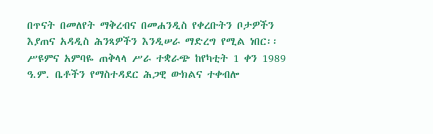በጥናት በመለየት ማቅረብና በመሐንዲስ የቀረቡትን ቦታዎችን እያጠና አዳዲስ ሕንጻዎችን እንዲሠራ ማድረግ የሚል ነበር፡፡ሥዩምና አምባዬ ጠቅላላ ሥራ ተቋራጭ ከየካቲት 1 ቀን 1989 ዓ.ም. ቤቶችን የማስተዳደር ሕጋዊ ውክልና ተቀብሎ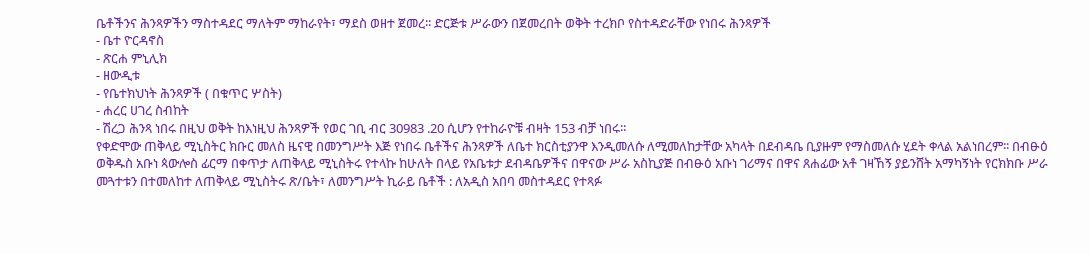ቤቶችንና ሕንጻዎችን ማስተዳደር ማለትም ማከራየት፣ ማደስ ወዘተ ጀመረ፡፡ ድርጅቱ ሥራውን በጀመረበት ወቅት ተረክቦ የስተዳድራቸው የነበሩ ሕንጻዎች
- ቤተ ዮርዳኖስ
- ጽርሐ ምኒሊክ
- ዘውዲቱ
- የቤተክህነት ሕንጻዎች ( በቁጥር ሦስት)
- ሐረር ሀገረ ስብከት
- ሽረጋ ሕንጻ ነበሩ በዚህ ወቅት ከእነዚህ ሕንጻዎች የወር ገቢ ብር 30983 .20 ሲሆን የተከራዮቹ ብዛት 153 ብቻ ነበሩ፡፡
የቀድሞው ጠቅላይ ሚኒስትር ክቡር መለስ ዜናዊ በመንግሥት እጅ የነበሩ ቤቶችና ሕንጻዎች ለቤተ ክርስቲያንዋ እንዲመለሱ ለሚመለከታቸው አካላት በደብዳቤ ቢያዙም የማስመለሱ ሂደት ቀላል አልነበረም፡፡ በብፁዕ ወቅዱስ አቡነ ጳውሎስ ፊርማ በቀጥታ ለጠቅላይ ሚኒስትሩ የተላኩ ከሁለት በላይ የአቤቱታ ደብዳቤዎችና በዋናው ሥራ አስኪያጅ በብፁዕ አቡነ ገሪማና በዋና ጸሐፊው አቶ ገዛኸኝ ያይንሸት አማካኝነት የርክክቡ ሥራ መጓተቱን በተመለከተ ለጠቅላይ ሚኒስትሩ ጽ/ቤት፣ ለመንግሥት ኪራይ ቤቶች : ለአዲስ አበባ መስተዳደር የተጻፉ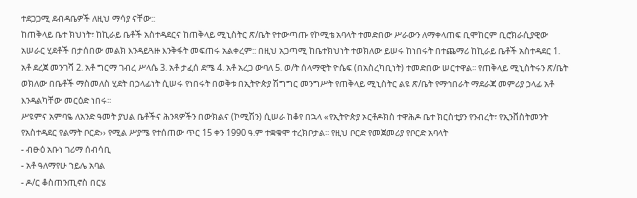ተደጋጋሚ ደብዳቤዎች ለዚህ ማሳያ ናቸው::
ከጠቅላይ ቤተ ክህነት፣ ከኪራይ ቤቶች አስተዳደርና ከጠቅላይ ሚኒስትር ጽ/ቤት የተውጣጡ የኮሚቴ አባላት ተመድበው ሥራውን ለማቀላጠፍ ቢሞከርም ቢሮክራሲያዊው አሠራር ሂደቶች በታሰበው መልክ እንዳይጓዙ እንቅፋት መፍጠሩ አልቀረም:: በዚህ አጋጣሚ ከቤተክህነት ተወክለው ይሠሩ ከነበሩት በተጨማሪ ከኪራይ ቤቶች አስተዳደር 1. አቶ ደረጀ መንገሻ 2. አቶ ግርማ ገብረ ሥላሴ 3. አቶ ታፈሰ ደሜ 4. አቶ አረጋ ውባለ 5. ወ/ት ሰላማዊት ዮሴፍ (በአስረካቢነት) ተመድበው ሠርተዋል፡፡ የጠቅላይ ሚኒስትሩን ጽ/ቤት ወክለው በቤቶች ማስመለስ ሂደት በኃላፊነት ሲሠሩ የነበሩት በወቅቱ በኢትዮጵያ ሽግግር መንግሥት የጠቅላይ ሚኒስትር ልዩ ጽ/ቤት የማኅበራት ማደራጃ መምሪያ ኃላፊ አቶ እንዳልካቸው መርዕድ ነበሩ፡፡
ሥዩምና አምባዬ ለአንድ ዓመት ያህል ቤቶችና ሕንጻዎችን በውክልና (ኮሚሽን) ሲሠራ ከቆየ በኋላ «የኢትዮጵያ ኦርቶዶክስ ተዋሕዶ ቤተ ክርስቲያን የንብረት፣ የኢንቨስትመንት የአስተዳደር የልማት ቦርድ›› የሚል ሥያሜ የተሰጠው ጥር 15 ቀን 1990 ዓ.ም ተቋቁሞ ተረክቦታል፡፡ የዚህ ቦርድ የመጀመሪያ የቦርድ አባላት
- ብፁዕ አቡነ ገሪማ ሰብሳቢ
- አቶ ዓለማየሁ ኀይሌ አባል
- ዶ/ር ቆስጠንጢኖስ በርሄ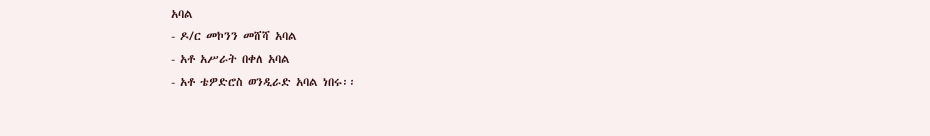አባል
- ዶ/ር መኮንን መሸሻ አባል
- አቶ አሥራት በቀለ አባል
- አቶ ቴዎድሮስ ወንዲራድ አባል ነበሩ፡፡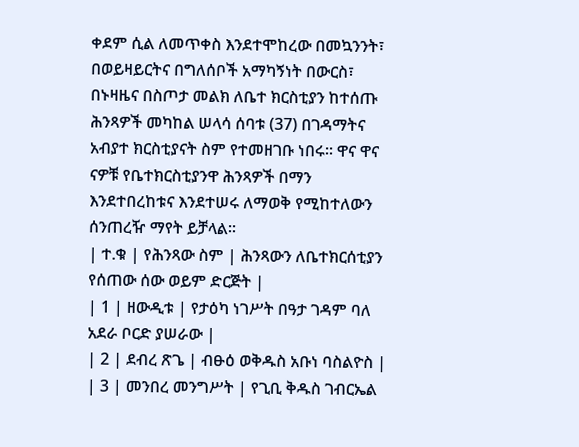ቀደም ሲል ለመጥቀስ እንደተሞከረው በመኳንንት፣ በወይዛይርትና በግለሰቦች አማካኝነት በውርስ፣ በኑዛዜና በስጦታ መልክ ለቤተ ክርስቲያን ከተሰጡ ሕንጻዎች መካከል ሠላሳ ሰባቱ (37) በገዳማትና አብያተ ክርስቲያናት ስም የተመዘገቡ ነበሩ፡፡ ዋና ዋና ናዎቹ የቤተክርስቲያንዋ ሕንጻዎች በማን እንደተበረከቱና እንደተሠሩ ለማወቅ የሚከተለውን ሰንጠረዥ ማየት ይቻላል፡፡
| ተ.ቁ | የሕንጻው ስም | ሕንጻውን ለቤተክርሰቲያን የሰጠው ሰው ወይም ድርጅት |
| 1 | ዘውዲቱ | የታዕካ ነገሥት በዓታ ገዳም ባለ አደራ ቦርድ ያሠራው |
| 2 | ደብረ ጽጌ | ብፁዕ ወቅዱስ አቡነ ባስልዮስ |
| 3 | መንበረ መንግሥት | የጊቢ ቅዱስ ገብርኤል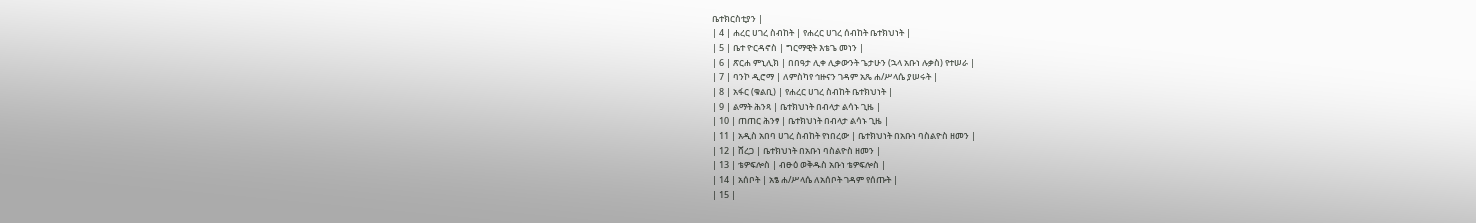ቤተክርስቲያን |
| 4 | ሐረር ሀገረ ስብከት | የሐረር ሀገረ ሰብከት ቤተክህነት |
| 5 | ቤተ ዮርዳኖስ | ግርማዊት እቴጌ መነን |
| 6 | ጽርሐ ምኒሊክ | በበዓታ ሊቀ ሊቃውንት ጌታሁን (ኋላ አቡነ ሉቃስ) የተሠራ |
| 7 | ባንኮ ዲሮማ | ለምስካየ ኅዙናን ገዳም አጼ ሐ/ሥላሴ ያሠሩት |
| 8 | አፋር (ቁልቢ) | የሐረር ሀገረ ስብከት ቤተክህነት |
| 9 | ልማት ሕንጻ | ቤተክህነት በብላታ ልሳኑ ጊዜ |
| 10 | ጠጠር ሕንፃ | ቤተክህነት በብላታ ልሳኑ ጊዜ |
| 11 | አዲስ አበባ ሀገረ ስብከት የነበረው | ቤተክህነት በአቡነ ባስልዮስ ዘመን |
| 12 | ሸረጋ | ቤተክህነት በአቡነ ባስልዮስ ዘመን |
| 13 | ቴዎፍሎስ | ብፁዕ ወቅዱስ አቡነ ቴዎፍሎስ |
| 14 | አሰቦት | አፄ ሐ/ሥላሴ ለአሰቦት ገዳም የሰጡት |
| 15 |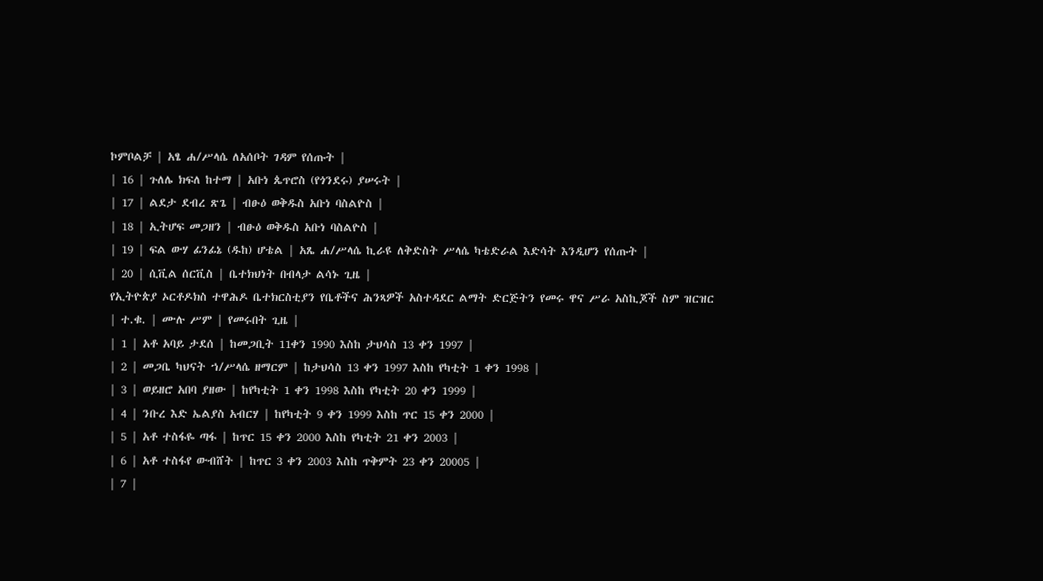ኮምቦልቻ | አፄ ሐ/ሥላሴ ለአሰቦት ገዳም የሰጡት |
| 16 | ጉለሌ ክፍለ ከተማ | አቡነ ጴጥሮስ (የጎንደሩ) ያሠሩት |
| 17 | ልደታ ደብረ ጽጌ | ብፁዕ ወቅዱስ አቡነ ባስልዮስ |
| 18 | ኢትሆፍ መጋዘን | ብፁዕ ወቅዱስ አቡነ ባስልዮስ |
| 19 | ፍል ውሃ ፊንፊኔ (ዱከ) ሆቴል | አጼ ሐ/ሥላሴ ኪራዩ ለቅድስት ሥላሴ ካቴድራል እድሳት እንዲሆን የሰጡት |
| 20 | ሲቪል ሰርቪስ | ቤተክህነት በብላታ ልሳኑ ጊዜ |
የኢትዮጵያ ኦርቶዶክስ ተዋሕዶ ቤተክርስቲያን የቤቶችና ሕንጻዎች አስተዳደር ልማት ድርጅትን የመሩ ዋና ሥራ አስኪጆች ስም ዝርዝር
| ተ.ቁ. | ሙሉ ሥም | የመሩበት ጊዜ |
| 1 | አቶ አባይ ታደሰ | ከመጋቢት 11ቀን 1990 እስከ ታህሳስ 13 ቀን 1997 |
| 2 | መጋቤ ካህናት ኀ/ሥላሴ ዘማርም | ከታህሳስ 13 ቀን 1997 እስከ የካቲት 1 ቀን 1998 |
| 3 | ወይዘሮ አበባ ያዘው | ከየካቲት 1 ቀን 1998 እስከ የካቲት 20 ቀን 1999 |
| 4 | ንቡረ እድ ኤልያስ አብርሃ | ከየካቲት 9 ቀን 1999 እስከ ጥር 15 ቀን 2000 |
| 5 | አቶ ተስፋዬ ጣፋ | ከጥር 15 ቀን 2000 እስከ የካቲት 21 ቀን 2003 |
| 6 | አቶ ተስፋየ ውብሸት | ከጥር 3 ቀን 2003 እስከ ጥቅምት 23 ቀን 20005 |
| 7 |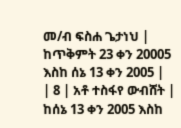መ/ብ ፍስሐ ጌታነህ | ከጥቅምት 23 ቀን 20005 እስከ ሰኔ 13 ቀን 2005 |
| 8 | አቶ ተስፋየ ውብሸት | ከሰኔ 13 ቀን 2005 እስከ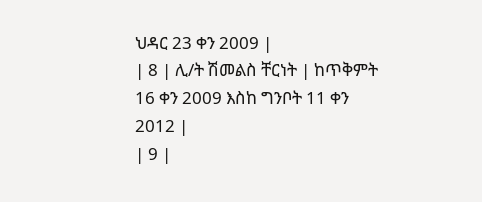ህዳር 23 ቀን 2009 |
| 8 | ሊ/ት ሽመልስ ቸርነት | ከጥቅምት 16 ቀን 2009 እስከ ግንቦት 11 ቀን 2012 |
| 9 |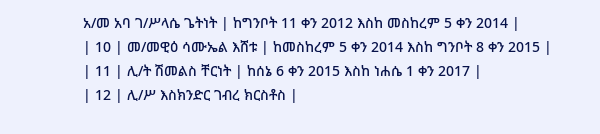አ/መ አባ ገ/ሥላሴ ጌትነት | ከግንቦት 11 ቀን 2012 እስከ መስከረም 5 ቀን 2014 |
| 10 | መ/መዊዕ ሳሙኤል እሸቱ | ከመስከረም 5 ቀን 2014 እስከ ግንቦት 8 ቀን 2015 |
| 11 | ሊ/ት ሽመልስ ቸርነት | ከሰኔ 6 ቀን 2015 እስከ ነሐሴ 1 ቀን 2017 |
| 12 | ሊ/ሥ እስክንድር ገብረ ክርስቶስ |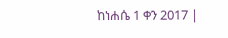ከነሐሴ 1 ቀን 2017 |